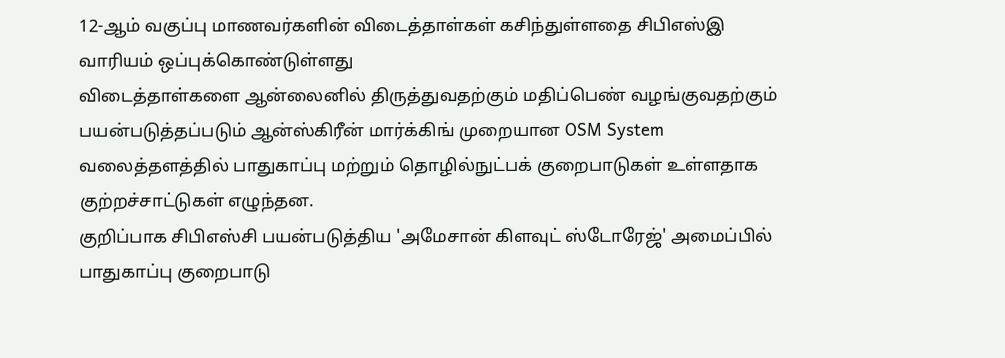12-ஆம் வகுப்பு மாணவர்களின் விடைத்தாள்கள் கசிந்துள்ளதை சிபிஎஸ்இ வாரியம் ஒப்புக்கொண்டுள்ளது
விடைத்தாள்களை ஆன்லைனில் திருத்துவதற்கும் மதிப்பெண் வழங்குவதற்கும் பயன்படுத்தப்படும் ஆன்ஸ்கிரீன் மார்க்கிங் முறையான OSM System வலைத்தளத்தில் பாதுகாப்பு மற்றும் தொழில்நுட்பக் குறைபாடுகள் உள்ளதாக குற்றச்சாட்டுகள் எழுந்தன.
குறிப்பாக சிபிஎஸ்சி பயன்படுத்திய 'அமேசான் கிளவுட் ஸ்டோரேஜ்' அமைப்பில் பாதுகாப்பு குறைபாடு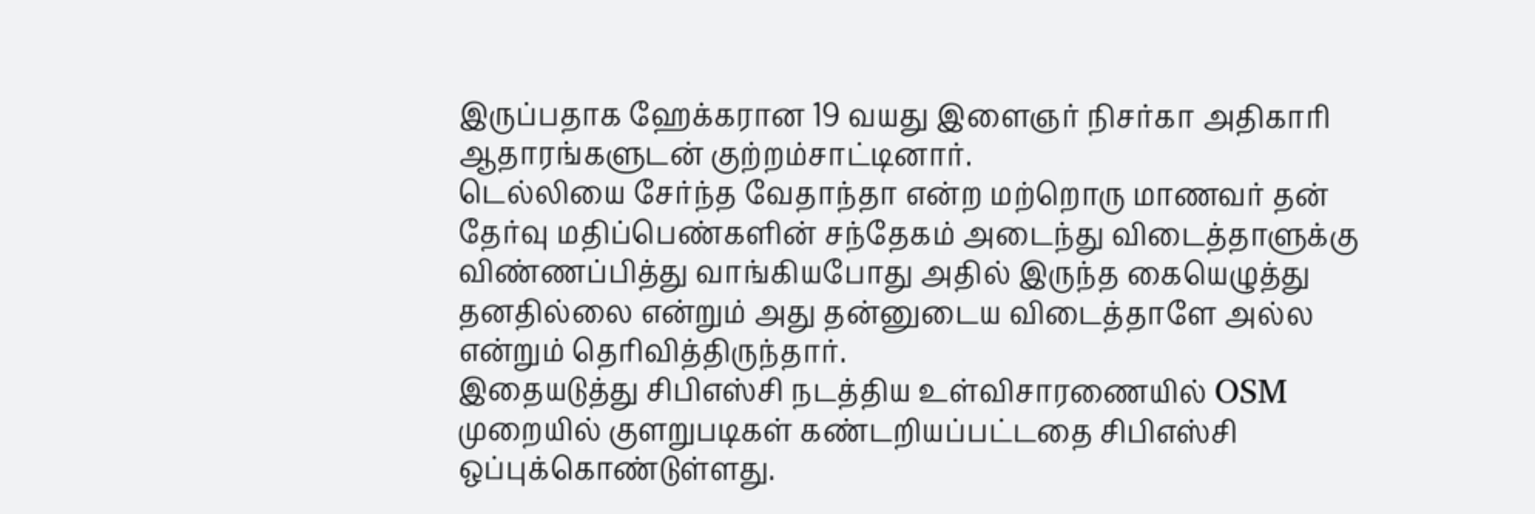இருப்பதாக ஹேக்கரான 19 வயது இளைஞர் நிசர்கா அதிகாரி ஆதாரங்களுடன் குற்றம்சாட்டினார்.
டெல்லியை சேர்ந்த வேதாந்தா என்ற மற்றொரு மாணவர் தன் தேர்வு மதிப்பெண்களின் சந்தேகம் அடைந்து விடைத்தாளுக்கு விண்ணப்பித்து வாங்கியபோது அதில் இருந்த கையெழுத்து தனதில்லை என்றும் அது தன்னுடைய விடைத்தாளே அல்ல என்றும் தெரிவித்திருந்தார்.
இதையடுத்து சிபிஎஸ்சி நடத்திய உள்விசாரணையில் OSM முறையில் குளறுபடிகள் கண்டறியப்பட்டதை சிபிஎஸ்சி ஒப்புக்கொண்டுள்ளது.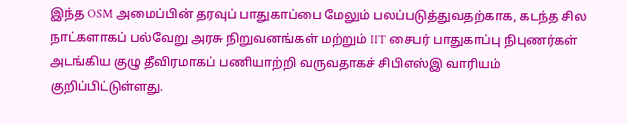இந்த OSM அமைப்பின் தரவுப் பாதுகாப்பை மேலும் பலப்படுத்துவதற்காக, கடந்த சில நாட்களாகப் பல்வேறு அரசு நிறுவனங்கள் மற்றும் IIT சைபர் பாதுகாப்பு நிபுணர்கள் அடங்கிய குழு தீவிரமாகப் பணியாற்றி வருவதாகச் சிபிஎஸ்இ வாரியம் குறிப்பிட்டுள்ளது.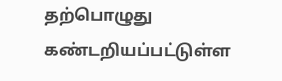தற்பொழுது கண்டறியப்பட்டுள்ள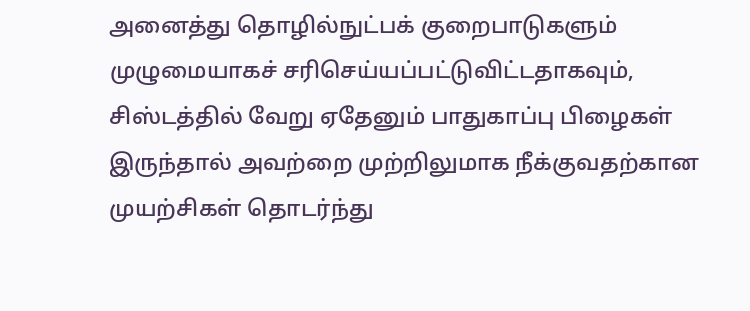அனைத்து தொழில்நுட்பக் குறைபாடுகளும் முழுமையாகச் சரிசெய்யப்பட்டுவிட்டதாகவும், சிஸ்டத்தில் வேறு ஏதேனும் பாதுகாப்பு பிழைகள் இருந்தால் அவற்றை முற்றிலுமாக நீக்குவதற்கான முயற்சிகள் தொடர்ந்து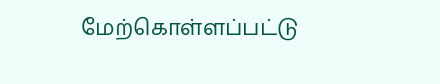மேற்கொள்ளப்பட்டு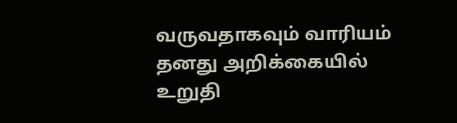வருவதாகவும் வாரியம் தனது அறிக்கையில் உறுதி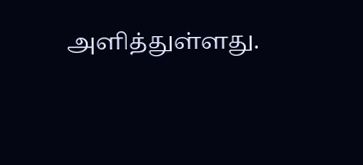அளித்துள்ளது.